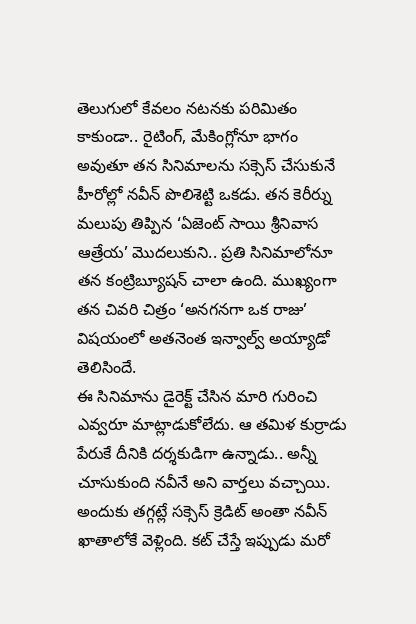తెలుగులో కేవలం నటనకు పరిమితం కాకుండా.. రైటింగ్, మేకింగ్లోనూ భాగం అవుతూ తన సినిమాలను సక్సెస్ చేసుకునే హీరోల్లో నవీన్ పొలిశెట్టి ఒకడు. తన కెరీర్ను మలుపు తిప్పిన ‘ఏజెంట్ సాయి శ్రీనివాస ఆత్రేయ’ మొదలుకుని.. ప్రతి సినిమాలోనూ తన కంట్రిబ్యూషన్ చాలా ఉంది. ముఖ్యంగా తన చివరి చిత్రం ‘అనగనగా ఒక రాజు’ విషయంలో అతనెంత ఇన్వాల్వ్ అయ్యాడో తెలిసిందే.
ఈ సినిమాను డైరెక్ట్ చేసిన మారి గురించి ఎవ్వరూ మాట్లాడుకోలేదు. ఆ తమిళ కుర్రాడు పేరుకే దీనికి దర్శకుడిగా ఉన్నాడు.. అన్నీ చూసుకుంది నవీనే అని వార్తలు వచ్చాయి. అందుకు తగ్గట్లే సక్సెస్ క్రెడిట్ అంతా నవీన్ ఖాతాలోకే వెళ్లింది. కట్ చేస్తే ఇప్పుడు మరో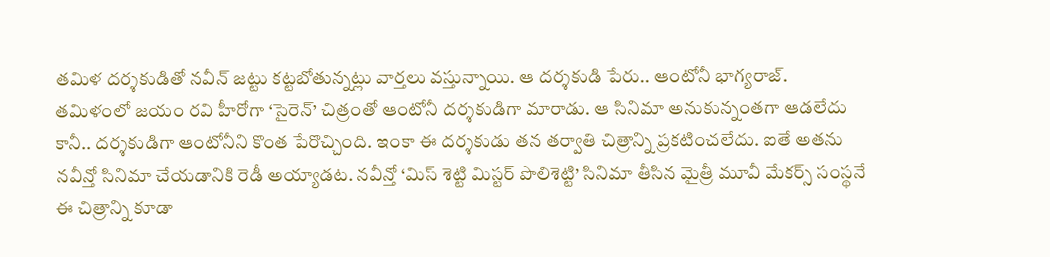తమిళ దర్శకుడితో నవీన్ జట్టు కట్టబోతున్నట్లు వార్తలు వస్తున్నాయి. ఆ దర్శకుడి పేరు.. ఆంటోనీ భాగ్యరాజ్.
తమిళంలో జయం రవి హీరోగా ‘సైరెన్’ చిత్రంతో ఆంటోనీ దర్శకుడిగా మారాడు. ఆ సినిమా అనుకున్నంతగా ఆడలేదు కానీ.. దర్శకుడిగా ఆంటోనీని కొంత పేరొచ్చింది. ఇంకా ఈ దర్శకుడు తన తర్వాతి చిత్రాన్ని ప్రకటించలేదు. ఐతే అతను నవీన్తో సినిమా చేయడానికి రెడీ అయ్యాడట. నవీన్తో ‘మిస్ శెట్టి మిస్టర్ పొలిశెట్టి’ సినిమా తీసిన మైత్రీ మూవీ మేకర్స్ సంస్థనే ఈ చిత్రాన్ని కూడా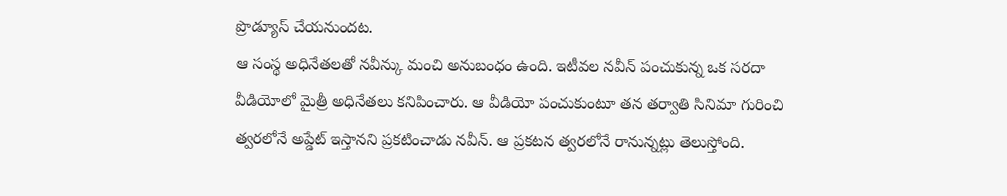ప్రొడ్యూస్ చేయనుందట.
ఆ సంస్థ అధినేతలతో నవీన్కు మంచి అనుబంధం ఉంది. ఇటీవల నవీన్ పంచుకున్న ఒక సరదా వీడియోలో మైత్రీ అధినేతలు కనిపించారు. ఆ వీడియో పంచుకుంటూ తన తర్వాతి సినిమా గురించి త్వరలోనే అప్డేట్ ఇస్తానని ప్రకటించాడు నవీన్. ఆ ప్రకటన త్వరలోనే రానున్నట్లు తెలుస్తోంది.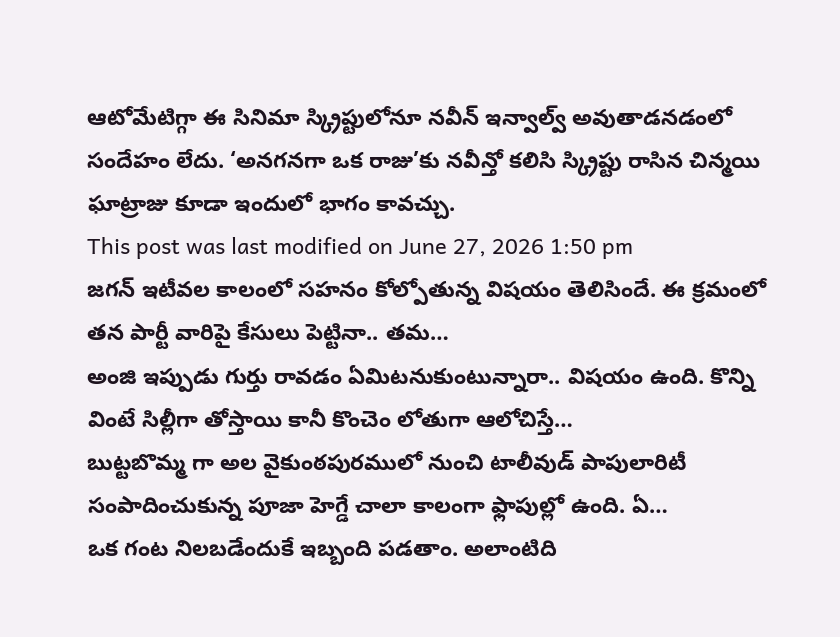ఆటోమేటిగ్గా ఈ సినిమా స్క్రిప్టులోనూ నవీన్ ఇన్వాల్వ్ అవుతాడనడంలో సందేహం లేదు. ‘అనగనగా ఒక రాజు’కు నవీన్తో కలిసి స్క్రిప్టు రాసిన చిన్మయి ఘాట్రాజు కూడా ఇందులో భాగం కావచ్చు.
This post was last modified on June 27, 2026 1:50 pm
జగన్ ఇటీవల కాలంలో సహనం కోల్పోతున్న విషయం తెలిసిందే. ఈ క్రమంలో తన పార్టీ వారిపై కేసులు పెట్టినా.. తమ…
అంజి ఇప్పుడు గుర్తు రావడం ఏమిటనుకుంటున్నారా.. విషయం ఉంది. కొన్ని వింటే సిల్లీగా తోస్తాయి కానీ కొంచెం లోతుగా ఆలోచిస్తే…
బుట్టబొమ్మ గా అల వైకుంఠపురములో నుంచి టాలీవుడ్ పాపులారిటీ సంపాదించుకున్న పూజా హెగ్డే చాలా కాలంగా ఫ్లాపుల్లో ఉంది. ఏ…
ఒక గంట నిలబడేందుకే ఇబ్బంది పడతాం. అలాంటిది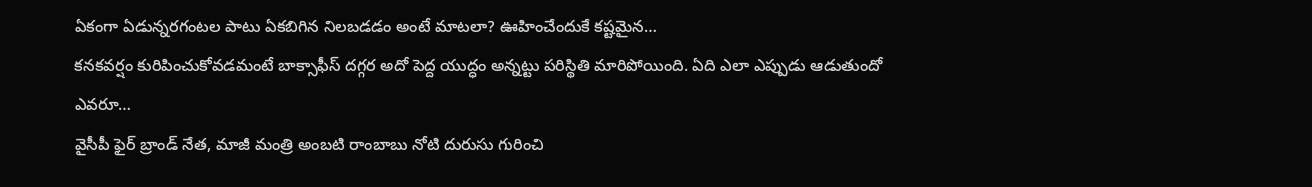ఏకంగా ఏడున్నరగంటల పాటు ఏకబిగిన నిలబడడం అంటే మాటలా? ఊహించేందుకే కష్టమైన…
కనకవర్షం కురిపించుకోవడమంటే బాక్సాఫీస్ దగ్గర అదో పెద్ద యుద్ధం అన్నట్టు పరిస్థితి మారిపోయింది. ఏది ఎలా ఎప్పుడు ఆడుతుందో ఎవరూ…
వైసీపీ ఫైర్ బ్రాండ్ నేత, మాజీ మంత్రి అంబటి రాంబాబు నోటి దురుసు గురించి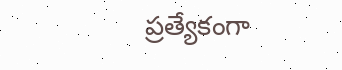ప్రత్యేకంగా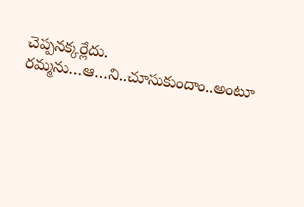చెప్పనక్కర్లేదు. రమ్మను…ఆ…ని..చూసుకుందాం..అంటూ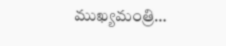ముఖ్యమంత్రి…